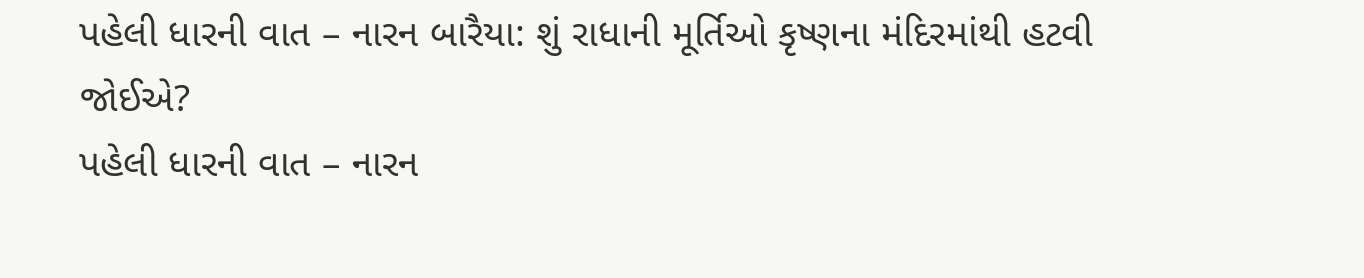પહેલી ધારની વાત – નારન બારૈયા: શું રાધાની મૂર્તિઓ કૃષ્ણના મંદિરમાંથી હટવી જોઈએ?
પહેલી ધારની વાત – નારન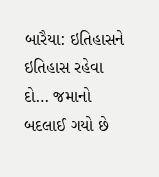બારૈયા: ઇતિહાસને ઇતિહાસ રહેવા દો… જમાનો બદલાઈ ગયો છે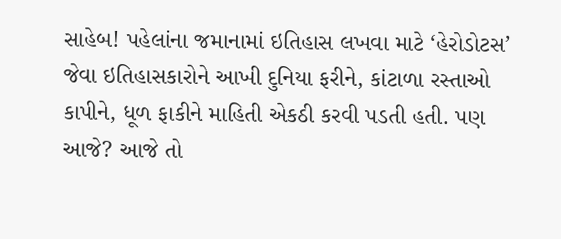સાહેબ! પહેલાંના જમાનામાં ઇતિહાસ લખવા માટે ‘હેરોડોટસ’ જેવા ઇતિહાસકારોને આખી દુનિયા ફરીને, કાંટાળા રસ્તાઓ કાપીને, ધૂળ ફાકીને માહિતી એકઠી કરવી પડતી હતી. પણ આજે? આજે તો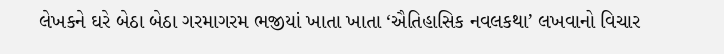લેખકને ઘરે બેઠા બેઠા ગરમાગરમ ભજીયાં ખાતા ખાતા ‘ઐતિહાસિક નવલકથા’ લખવાનો વિચાર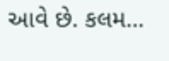આવે છે. કલમ…